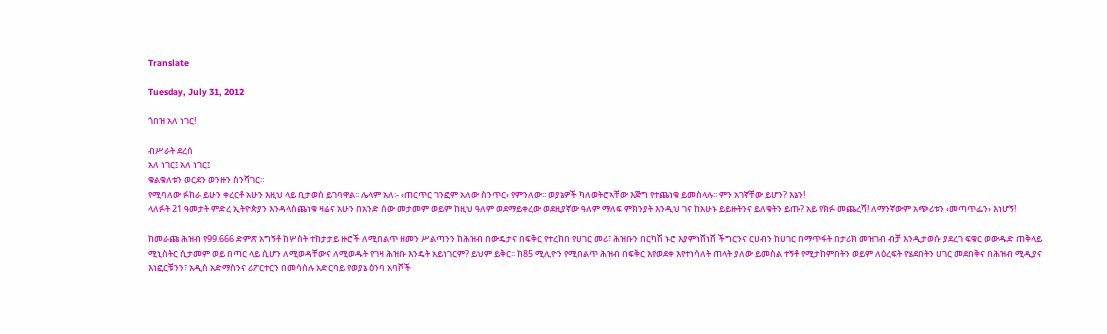Translate

Tuesday, July 31, 2012

ጎበዝ አለ ነገር!

ብሥራት ደረሰ
አለ ነገር፤ አለ ነገር፤
ቁልቁለቱን ወርደን ወንዙን ስንሻገር፡፡
የሚባለው ፉከራ ይሁን ቀረርቶ አሁን እዚህ ላይ ቢታወስ ይገባዋል፡፡ ሌላም አለ፡- ‹ጠርጥር ገንፎም አለው ስንጥር› የምንለው፡፡ ወያኔዎች ካለወትሮኣቸው እጅግ የተጨነቁ ይመስላሉ፡፡ ምን አገኛቸው ይሆን? እኔን!
ላለፉት 21 ዓመታት ምድረ ኢትዮጵያን እንዳላስጨነቁ ዛሬና አሁን በአንድ ሰው መታመም ወይም ከዚህ ዓለም ወደማይቀረው ወደዚያኛው ዓለም ማለፍ ምክንያት እንዲህ ገና ከአሁኑ ይይዙትንና ይለቁትን ይጡ? አይ የክፉ መጨረሻ! ለማንኛውም አጭሪቱን ‹መጣጥፌን› እነሆኝ!

ከመራጩ ሕዝብ የ99.666 ድምጽ አግኝቶ ከሦስት ተከታታይ ዙሮች ለሚበልጥ ዘመን ሥልጣንን ከሕዝብ በውዴታና በፍቅር የተረከበ የሀገር መሪ፣ ሕዝቡን በርካሽ ኑሮ እያምነሸነሸ ችግርንና ርሀብን ከሀገር በማጥፋት በታሪክ መዝገብ ብቻ እንዲታወሱ ያደረገ ፍቁር ወውዱድ ጠቅላይ ሚኒስትር ሲታመም ወይ በጣር ላይ ሲሆን ለሚወዳቸውና ለሚወዱት የገዛ ሕዝቡ እንዴት አይነገርም? ይህም ይቅር፡፡ ከ85 ሚሊዮን የሚበልጥ ሕዝብ በፍቅር እየወደቀ እየተነሳለት ጠላት ያለው ይመስል ተኝቶ የሚታከምበትን ወይም ለዕረፍት የሄደበትን ሀገር መደበቅና በሕዝብ ሚዲያና እነፎርቹንን፣ አዲስ አድማስንና ሪፖርተርን በመሳሰሉ አድርባይ የወያኔ ዕንባ አባሾች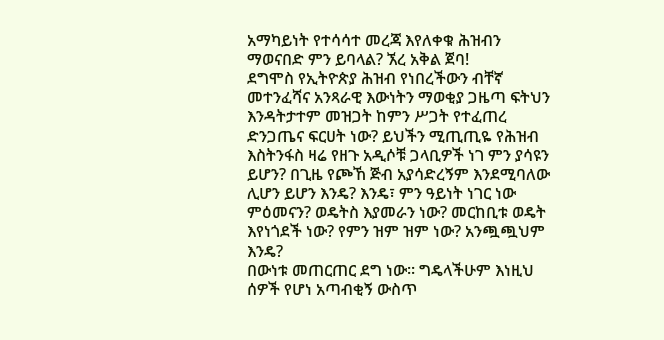አማካይነት የተሳሳተ መረጃ እየለቀቁ ሕዝብን ማወናበድ ምን ይባላል? ኧረ አቅል ጀባ!
ደግሞስ የኢትዮጵያ ሕዝብ የነበረችውን ብቸኛ መተንፈሻና አንጻራዊ እውነትን ማወቂያ ጋዜጣ ፍትህን እንዳትታተም መዝጋት ከምን ሥጋት የተፈጠረ ድንጋጤና ፍርሀት ነው? ይህችን ሚጢጢዬ የሕዝብ እስትንፋስ ዛሬ የዘጉ አዲሶቹ ጋላቢዎች ነገ ምን ያሳዩን ይሆን? በጊዜ የጮኸ ጅብ አያሳድረኝም እንደሚባለው ሊሆን ይሆን እንዴ? እንዴ፣ ምን ዓይነት ነገር ነው ምዕመናን? ወዴትስ እያመራን ነው? መርከቢቱ ወዴት እየነጎደች ነው? የምን ዝም ዝም ነው? አንጯጯህም እንዴ?
በውነቱ መጠርጠር ደግ ነው፡፡ ግዴላችሁም እነዚህ ሰዎች የሆነ አጣብቂኝ ውስጥ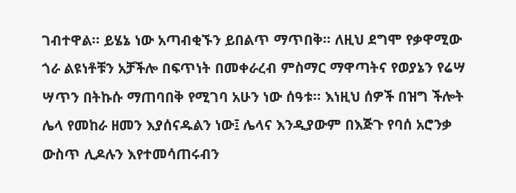ገብተዋል፡፡ ይሄኔ ነው አጣብቂኙን ይበልጥ ማጥበቅ፡፡ ለዚህ ደግሞ የቃዋሚው ጎራ ልዩነቶቹን አቻችሎ በፍጥነት በመቀራረብ ምስማር ማዋጣትና የወያኔን የሬሣ ሣጥን በትኩሱ ማጠባበቅ የሚገባ አሁን ነው ሰዓቱ፡፡ እነዚህ ሰዎች በዝግ ችሎት ሌላ የመከራ ዘመን እያሰናዱልን ነው፤ ሌላና እንዲያውም በእጅጉ የባሰ አሮንቃ ውስጥ ሊዶሉን እየተመሳጠሩብን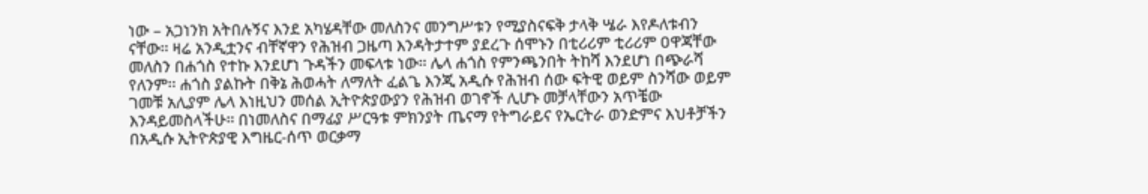ነው – አጋነንክ አትበሉኝና እንደ አካሄዳቸው መለስንና መንግሥቱን የሚያስናፍቅ ታላቅ ሤራ እየዶለቱብን ናቸው፡፡ ዛሬ አንዲቷንና ብቸኛዋን የሕዝብ ጋዜጣ እንዳትታተም ያደረጉ ሰሞኑን በቲሪሪም ቲሪሪም ዐዋጃቸው መለስን በሐጎስ የተኩ እንደሆነ ጉዳችን መፍላቱ ነው፡፡ ሌላ ሐጎስ የምንጫንበት ትከሻ እንደሆነ በጭራሻ የለንም፡፡ ሐጎስ ያልኩት በቅኔ ሕወሓት ለማለት ፈልጌ እንጂ አዲሱ የሕዝብ ሰው ፍትዊ ወይም ስንሻው ወይም ገመቹ አሊያም ሌላ እነዚህን መሰል ኢትዮጵያውያን የሕዝብ ወገኖች ሊሆኑ መቻላቸውን አጥቼው እንዳይመስላችሁ፡፡ በነመለስና በማፊያ ሥርዓቱ ምክንያት ጤናማ የትግራይና የኤርትራ ወንድምና እህቶቻችን በአዲሱ ኢትዮጵያዊ እግዜር-ሰጥ ወርቃማ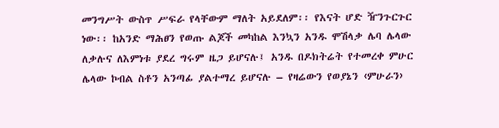መንግሥት ውስጥ ሥፍራ የላቸውም ማለት አይደለም፡፡ የእናት ሆድ ዥንጉርጉር ነው፡፡ ከአንድ ማሕፀን የወጡ ልጆች መካከል እንኳን አንዱ ሞሽላቃ ሌባ ሌላው ለቃሉና ለእምነቱ ያደረ ግሩም ዜጋ ይሆናሉ፤ አንዱ በዶክትሬት የተመረቀ ምሁር ሌላው ኮብል ስቶን አንጣፊ ያልተማረ ይሆናሉ – የዛሬውን የወያኔን ‹ምሁራን›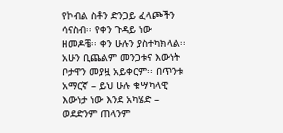የኮብል ስቶን ድንጋይ ፈላጮችን ሳናስብ፡፡ የቀን ጉዳይ ነው ዘመዶቼ፡፡ ቀን ሁሉን ያስተካክላል፡፡ አሁን ቢጨልም መንጋቱና እውነት ቦታዋን መያዟ አይቀርም፡፡ በጥንቱ አማርኛ – ይህ ሁሉ ቁሣካላዊ እውነታ ነው እንደ አካሄድ – ወደድንም ጠላንም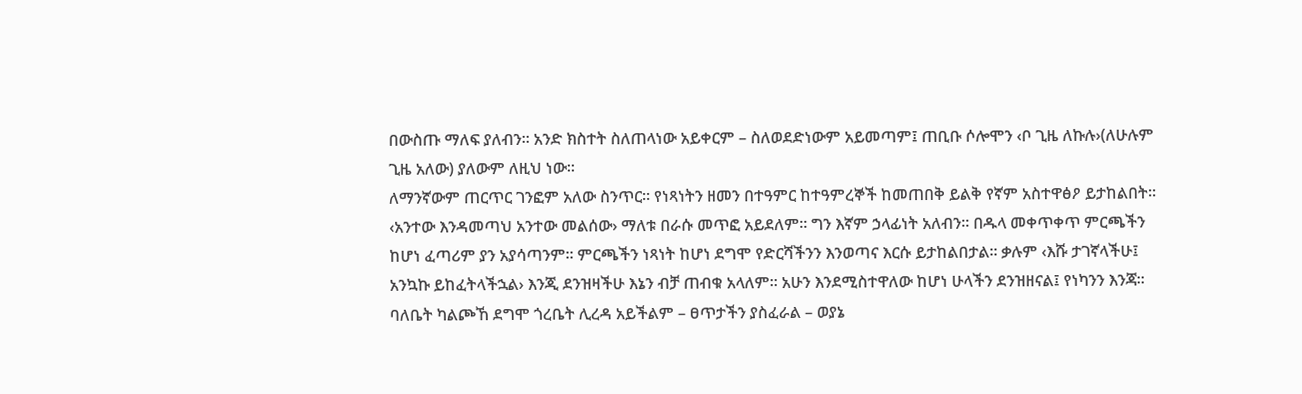በውስጡ ማለፍ ያለብን፡፡ አንድ ክስተት ስለጠላነው አይቀርም – ስለወደድነውም አይመጣም፤ ጠቢቡ ሶሎሞን ‹ቦ ጊዜ ለኩሉ›(ለሁሉም ጊዜ አለው) ያለውም ለዚህ ነው፡፡
ለማንኛውም ጠርጥር ገንፎም አለው ስንጥር፡፡ የነጻነትን ዘመን በተዓምር ከተዓምረኞች ከመጠበቅ ይልቅ የኛም አስተዋፅዖ ይታከልበት፡፡ ‹አንተው እንዳመጣህ አንተው መልሰው› ማለቱ በራሱ መጥፎ አይደለም፡፡ ግን እኛም ኃላፊነት አለብን፡፡ በዱላ መቀጥቀጥ ምርጫችን ከሆነ ፈጣሪም ያን አያሳጣንም፡፡ ምርጫችን ነጻነት ከሆነ ደግሞ የድርሻችንን እንወጣና እርሱ ይታከልበታል፡፡ ቃሉም ‹እሹ ታገኛላችሁ፤ አንኳኩ ይከፈትላችኋል› እንጂ ደንዝዛችሁ እኔን ብቻ ጠብቁ አላለም፡፡ አሁን እንደሚስተዋለው ከሆነ ሁላችን ደንዝዘናል፤ የነካንን እንጃ፡፡ ባለቤት ካልጮኸ ደግሞ ጎረቤት ሊረዳ አይችልም – ፀጥታችን ያስፈራል – ወያኔ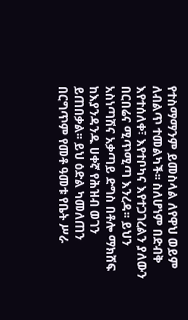የተስማማንም ይመስላል ለየዋህ ወይም ለብልጥ ተመልካች፡፡ ስለሆነም በድብቅ እየተሰለቀ፣ እየተቦካና እየተጋገረልን ያለውን በርበሬና ሚጥሚጣ እንረዳ፡፡ ይህን አስነጣሽና አቃጣይ ድግስ በቶሎ ማክሸፍ ከእያንዳንዱ ሀቀኛ የሕዝብ ወገን ይጠበቃል፡፡ ይህ ዕድል ካመለጠን በርግጥም የመቶ ዓመቱ የቤት ሥራ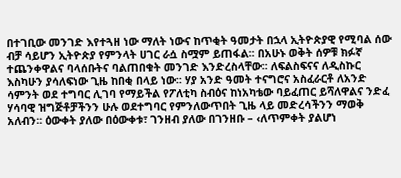በተገቢው መንገድ እየተጓዘ ነው ማለት ነውና ከጥቂት ዓመታት በኋላ ኢትዮጵያዊ የሚባል ሰው ብቻ ሳይሆን ኢትዮጵያ የምንላት ሀገር ራሷ ስሟም ይጠፋል፡፡ በአሁኑ ወቅት ሰዎቹ ክፉኛ ተጨንቀዋልና ባላሰቡትና ባልጠበቁት መንገድ እንድረስላቸው፡፡ ለፍልስፍናና ለዲስኩር እስካሁን ያሳለፍነው ጊዜ ከበቂ በላይ ነው፡፡ ሃያ አንድ ዓመት ተናግሮና አስፈራርቶ ለአንድ ሳምንት ወደ ተግባር ሊገባ የማይችል የፖለቲካ ስብዕና ከነአካቴው ባይፈጠር ይሻለዋልና ንድፈ ሃሳባዊ ዝግጅቶቻችንን ሁሉ ወደተግባር የምንለውጥበት ጊዜ ላይ መድረሳችንን ማወቅ አለብን፡፡ ዕውቀት ያለው በዕውቀቱ፣ ገንዘብ ያለው በገንዘቡ – ‹ለጥምቀት ያልሆነ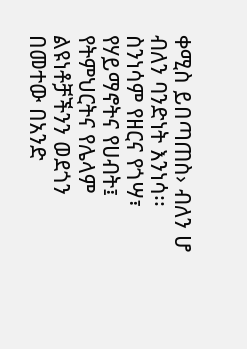ቀሚስ ይበጣጠስ› ብለን ሆ ብለን ባንድነት እንነሳ፡፡ ስንነሳም የዘርና የጎሣ፣ የሃይማኖትና የሀብት፤ የትምህርትና የሌላም ልዩነቶቻችንን ወደጎን በመተው በአንድ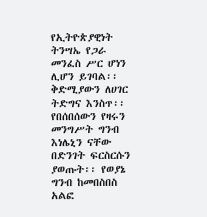የኢትዮጵያዊነት ትንሣኤ የጋራ መንፈስ ሥር ሆነን ሊሆን ይገባል፡፡ ቅድሚያውን ለሀገር ትድግና እንስጥ፡፡ የበሰበሰውን የዛሩን መንግሥት ግንብ እነሌኒን ናቸው በድንገት ፍርስርሱን ያወጡት፡፡ የወያኔ ግንብ ከመበስበስ አልፎ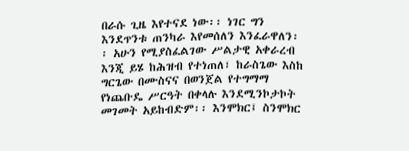በራሱ ጊዜ እየተናደ ነው፡፡ ነገር ግን እንደጥንቱ ጠንካራ እየመሰለን እንፈራዋለን፡፡ አሁን የሚያስፈልገው ሥልታዊ አቀራረብ እንጂ ይሄ ከሕዝብ የተነጠለ፣ ከራስጌው እስከ ግርጌው በሙስናና በወንጀል የተግማማ የነጨቡዴ ሥርዓት በቀላሉ እንደሚንኮታኮት መገመት አይከብድም፡፡ እንሞክር፤ ስንሞክር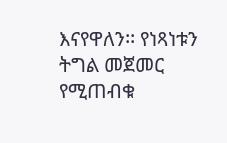እናየዋለን፡፡ የነጻነቱን ትግል መጀመር የሚጠብቁ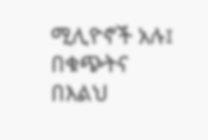ሚሊዮኖች አሉ፤ በቁጭትና በእልህ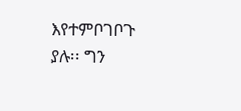እየተምቦገቦጉ ያሉ፡፡ ግን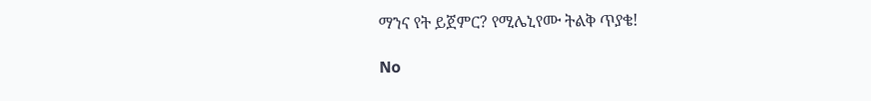ማንና የት ይጀምር? የሚሌኒየሙ ትልቅ ጥያቄ!

No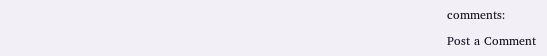comments:

Post a Comment